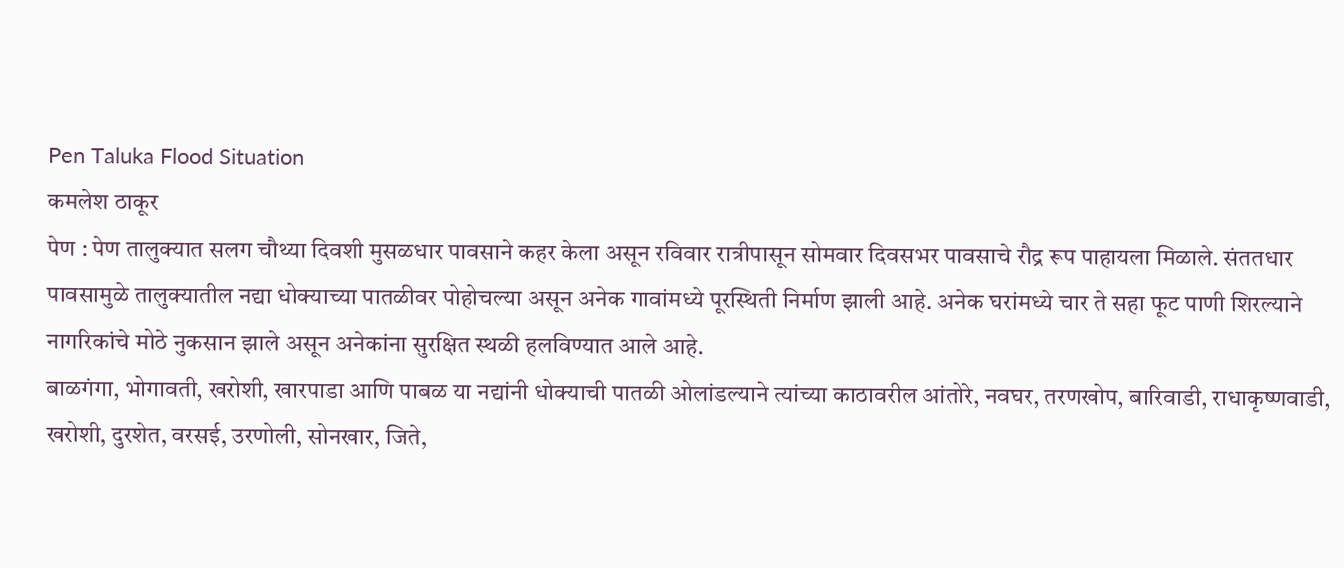Pen Taluka Flood Situation
कमलेश ठाकूर
पेण : पेण तालुक्यात सलग चौथ्या दिवशी मुसळधार पावसाने कहर केला असून रविवार रात्रीपासून सोमवार दिवसभर पावसाचे रौद्र रूप पाहायला मिळाले. संततधार पावसामुळे तालुक्यातील नद्या धोक्याच्या पातळीवर पोहोचल्या असून अनेक गावांमध्ये पूरस्थिती निर्माण झाली आहे. अनेक घरांमध्ये चार ते सहा फूट पाणी शिरल्याने नागरिकांचे मोठे नुकसान झाले असून अनेकांना सुरक्षित स्थळी हलविण्यात आले आहे.
बाळगंगा, भोगावती, खरोशी, खारपाडा आणि पाबळ या नद्यांनी धोक्याची पातळी ओलांडल्याने त्यांच्या काठावरील आंतोरे, नवघर, तरणखोप, बारिवाडी, राधाकृष्णवाडी, खरोशी, दुरशेत, वरसई, उरणोली, सोनखार, जिते,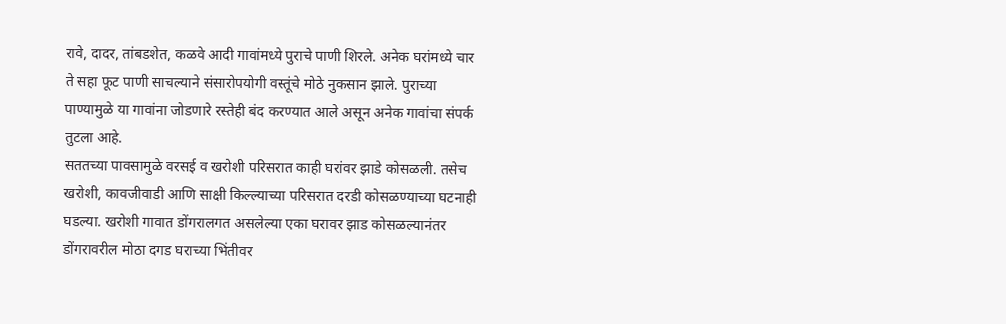रावे, दादर, तांबडशेत, कळवे आदी गावांमध्ये पुराचे पाणी शिरले. अनेक घरांमध्ये चार ते सहा फूट पाणी साचल्याने संसारोपयोगी वस्तूंचे मोठे नुकसान झाले. पुराच्या पाण्यामुळे या गावांना जोडणारे रस्तेही बंद करण्यात आले असून अनेक गावांचा संपर्क तुटला आहे.
सततच्या पावसामुळे वरसई व खरोशी परिसरात काही घरांवर झाडे कोसळली. तसेच खरोशी, कावजीवाडी आणि साक्षी किल्ल्याच्या परिसरात दरडी कोसळण्याच्या घटनाही घडल्या. खरोशी गावात डोंगरालगत असलेल्या एका घरावर झाड कोसळल्यानंतर डोंगरावरील मोठा दगड घराच्या भिंतीवर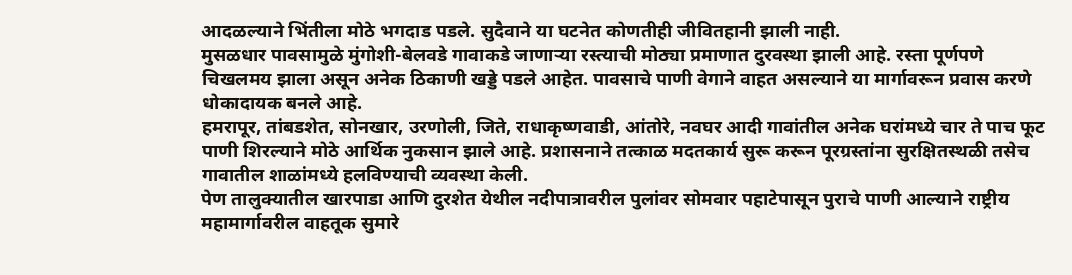आदळल्याने भिंतीला मोठे भगदाड पडले. सुदैवाने या घटनेत कोणतीही जीवितहानी झाली नाही.
मुसळधार पावसामुळे मुंगोशी-बेलवडे गावाकडे जाणाऱ्या रस्त्याची मोठ्या प्रमाणात दुरवस्था झाली आहे. रस्ता पूर्णपणे चिखलमय झाला असून अनेक ठिकाणी खड्डे पडले आहेत. पावसाचे पाणी वेगाने वाहत असल्याने या मार्गावरून प्रवास करणे धोकादायक बनले आहे.
हमरापूर, तांबडशेत, सोनखार, उरणोली, जिते, राधाकृष्णवाडी, आंतोरे, नवघर आदी गावांतील अनेक घरांमध्ये चार ते पाच फूट पाणी शिरल्याने मोठे आर्थिक नुकसान झाले आहे. प्रशासनाने तत्काळ मदतकार्य सुरू करून पूरग्रस्तांना सुरक्षितस्थळी तसेच गावातील शाळांमध्ये हलविण्याची व्यवस्था केली.
पेण तालुक्यातील खारपाडा आणि दुरशेत येथील नदीपात्रावरील पुलांवर सोमवार पहाटेपासून पुराचे पाणी आल्याने राष्ट्रीय महामार्गावरील वाहतूक सुमारे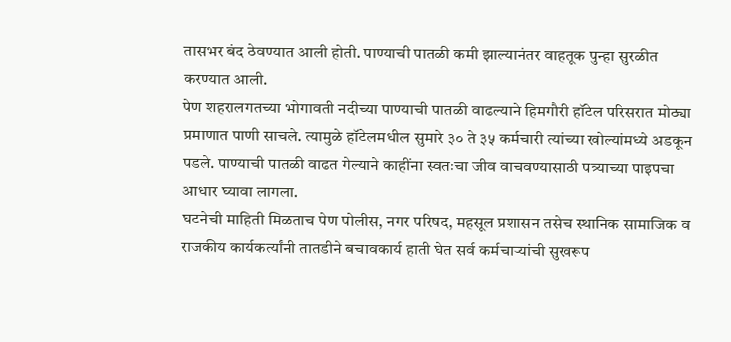तासभर बंद ठेवण्यात आली होती. पाण्याची पातळी कमी झाल्यानंतर वाहतूक पुन्हा सुरळीत करण्यात आली.
पेण शहरालगतच्या भोगावती नदीच्या पाण्याची पातळी वाढल्याने हिमगौरी हॉटेल परिसरात मोठ्या प्रमाणात पाणी साचले. त्यामुळे हॉटेलमधील सुमारे ३० ते ३५ कर्मचारी त्यांच्या खोल्यांमध्ये अडकून पडले. पाण्याची पातळी वाढत गेल्याने काहींना स्वतःचा जीव वाचवण्यासाठी पत्र्याच्या पाइपचा आधार घ्यावा लागला.
घटनेची माहिती मिळताच पेण पोलीस, नगर परिषद, महसूल प्रशासन तसेच स्थानिक सामाजिक व राजकीय कार्यकर्त्यांनी तातडीने बचावकार्य हाती घेत सर्व कर्मचाऱ्यांची सुखरूप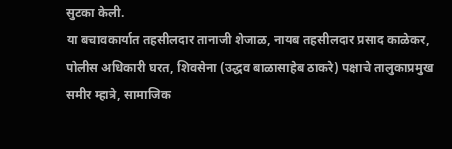सुटका केली.
या बचावकार्यात तहसीलदार तानाजी शेजाळ, नायब तहसीलदार प्रसाद काळेकर, पोलीस अधिकारी घरत, शिवसेना (उद्धव बाळासाहेब ठाकरे) पक्षाचे तालुकाप्रमुख समीर म्हात्रे, सामाजिक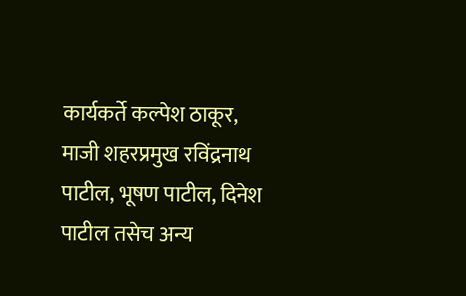कार्यकर्ते कल्पेश ठाकूर, माजी शहरप्रमुख रविंद्रनाथ पाटील, भूषण पाटील, दिनेश पाटील तसेच अन्य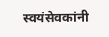स्वयंसेवकांनी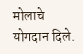मोलाचे योगदान दिले.